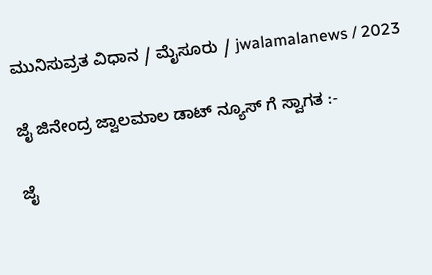ಮುನಿಸುವ್ರತ ವಿಧಾನ / ಮೈಸೂರು / jwalamalanews / 2023

ಜೈ ಜಿನೇಂದ್ರ ಜ್ವಾಲಮಾಲ ಡಾಟ್ ನ್ಯೂಸ್ ಗೆ ಸ್ವಾಗತ :-

ಜೈ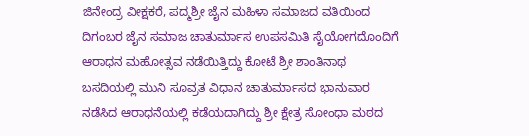ಜಿನೇಂದ್ರ ವೀಕ್ಷಕರೆ, ಪದ್ಮಶ್ರೀ ಜೈನ ಮಹಿಳಾ ಸಮಾಜದ ವತಿಯಿಂದ ದಿಗಂಬರ ಜೈನ ಸಮಾಜ ಚಾತುರ್ಮಾಸ ಉಪಸಮಿತಿ ಸೈಯೋಗದೊಂದಿಗೆ ಆರಾಧನ ಮಹೋತ್ಸವ ನಡೆಯಿತ್ತಿದ್ದು ಕೋಟೆ ಶ್ರೀ ಶಾಂತಿನಾಥ ಬಸದಿಯಲ್ಲಿ ಮುನಿ ಸೂವ್ರತ ವಿಧಾನ ಚಾತುರ್ಮಾಸದ ಭಾನುವಾರ ನಡೆಸಿದ ಆರಾಧನೆಯಲ್ಲಿ ಕಡೆಯದಾಗಿದ್ದು ಶ್ರೀ ಕ್ಷೇತ್ರ ಸೋಂಧಾ ಮಠದ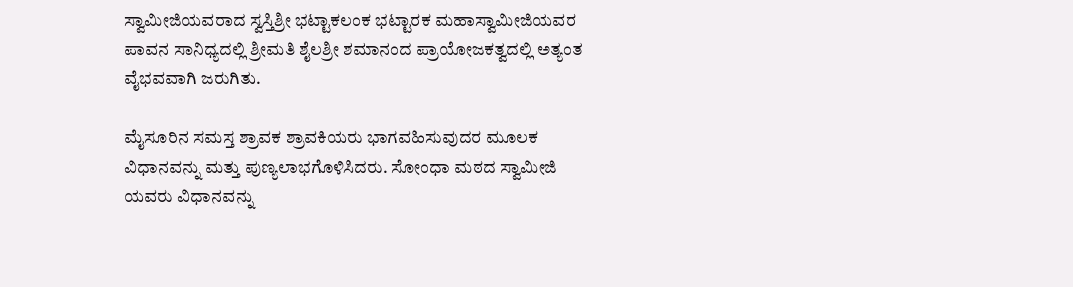ಸ್ವಾಮೀಜಿಯವರಾದ ಸ್ವಸ್ತಿಶ್ರೀ ಭಟ್ಟಾಕಲಂಕ ಭಟ್ಟಾರಕ ಮಹಾಸ್ವಾಮೀಜಿಯವರ ಪಾವನ ಸಾನಿಧ್ಯದಲ್ಲಿ ಶ್ರೀಮತಿ ಶೈಲಶ್ರೀ ಶಮಾನಂದ ಪ್ರಾಯೋಜಕತ್ವದಲ್ಲಿ ಅತ್ಯಂತ ವೈಭವವಾಗಿ ಜರುಗಿತು.

ಮೈಸೂರಿನ ಸಮಸ್ತ ಶ್ರಾವಕ ಶ್ರಾವಕಿಯರು ಭಾಗವಹಿಸುವುದರ ಮೂಲಕ ವಿಧಾನವನ್ನು ಮತ್ತು ಪುಣ್ಯಲಾಭಗೊಳಿಸಿದರು. ಸೋಂಧಾ ಮಠದ ಸ್ವಾಮೀಜಿ ಯವರು ವಿಧಾನವನ್ನು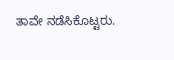ತಾವೇ ನಡೆಸಿಕೊಟ್ಟರು.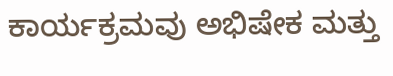ಕಾರ್ಯಕ್ರಮವು ಅಭಿಷೇಕ ಮತ್ತು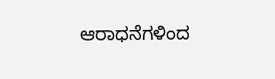ಆರಾಧನೆಗಳಿಂದ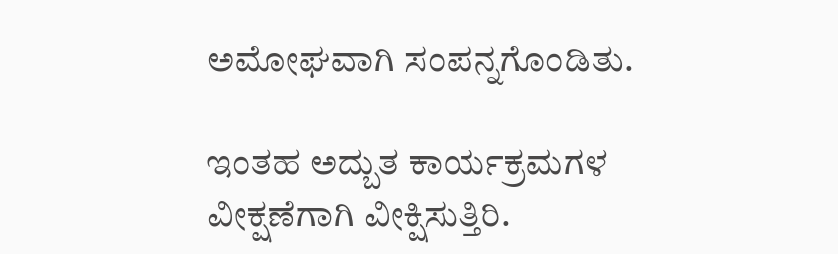ಅಮೋಘವಾಗಿ ಸಂಪನ್ನಗೊಂಡಿತು.

ಇಂತಹ ಅದ್ಬುತ ಕಾರ್ಯಕ್ರಮಗಳ  ವೀಕ್ಷಣೆಗಾಗಿ ವೀಕ್ಷಿಸುತ್ತಿರಿ.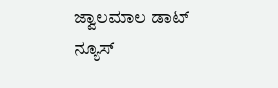ಜ್ವಾಲಮಾಲ ಡಾಟ್ ನ್ಯೂಸ್